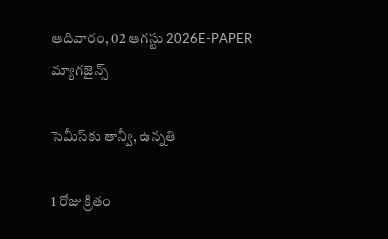ఆదివారం, 02 ఆగస్టు 2026E-PAPER
మ్యాగజైన్స్

సెమీస్‌‌కు తాన్వీ, ఉన్నతి

1 రోజు క్రితం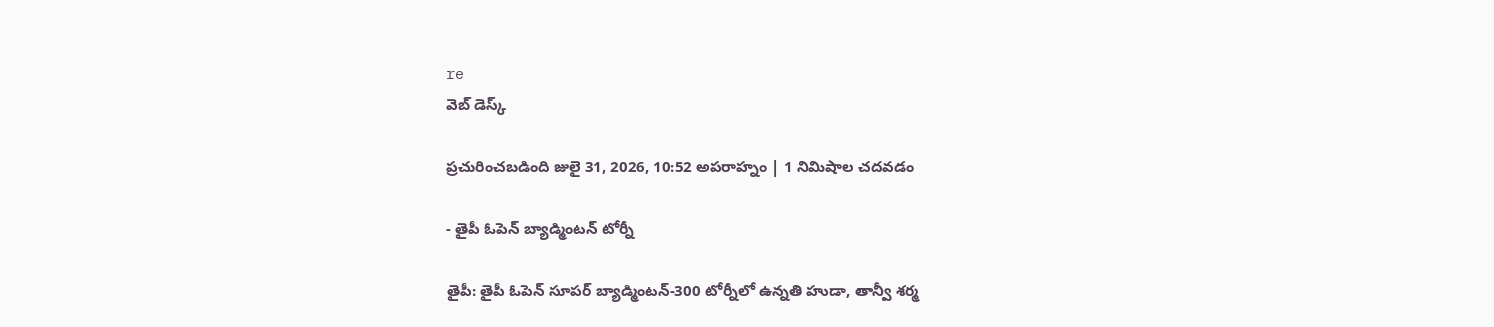re
వెబ్ డెస్క్

ప్రచురించబడింది జులై 31, 2026, 10:52 అపరాహ్నం | 1 నిమిషాల చదవడం

- తైపీ ఓపెన్‌ బ్యాడ్మింటన్‌ ‌టోర్నీ

తైపీ: తైపీ ఓపెన్‌ సూపర్‌ బ్యాడ్మింటన్‌-300 టోర్నీలో ఉన్నతి హుడా, తాన్వీ శర్మ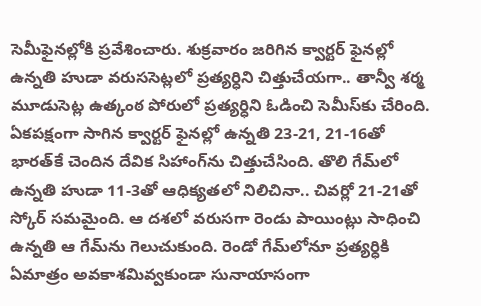సెమీఫైనల్లోకి ప్రవేశించారు. శుక్రవారం జరిగిన క్వార్టర్‌ ‌ఫైనల్లో ఉన్నతి హుడా వరుససెట్లలో ప్రత్యర్ధిని చిత్తుచేయగా.. తాన్వీ శర్మ మూడుసెట్ల ఉత్కంఠ పోరులో ప్రత్యర్ధిని ఓడించి సెమీస్‌‌కు చేరింది. ఏకపక్షంగా సాగిన క్వార్టర్‌ ‌ఫైనల్లో ఉన్నతి 23-21, 21-16తో భారత్‌‌కే చెందిన దేవిక సిహాంగ్‌ను చిత్తుచేసింది. తొలి గేమ్‌‌లో ఉన్నతి హుడా 11-3తో ఆధిక్యతలో నిలిచినా.. చివర్లో 21-21తో స్కోర్‌ ‌సమమైంది. ఆ దశలో వరుసగా రెండు పాయింట్లు సాధించి ఉన్నతి ఆ గేమ్‌‌ను గెలుచుకుంది. రెండో గేమ్‌‌లోనూ ప్రత్యర్ధికి ఏమాత్రం అవకాశమివ్వకుండా సునాయాసంగా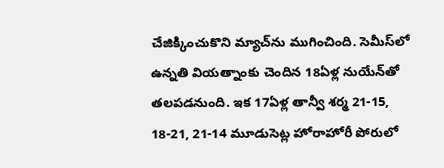చేజిక్కించుకొని మ్యాచ్‌‌ను ముగించింది. సెమీస్‌‌లో ఉన్నతి వియత్నాంకు చెందిన 18ఏళ్ల నుయేన్‌‌తో తలపడనుంది. ఇక 17ఏళ్ల తాన్వీ శర్మ 21-15, 18-21, 21-14 మూడుసెట్ల హోరాహోరీ పోరులో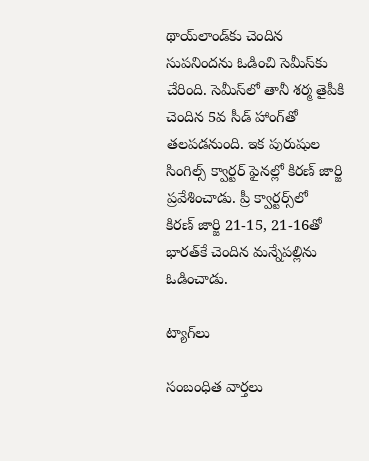థాయ్‌‌లాండ్‌‌కు చెందిన సుపనిందను ఓడించి సెమీస్‌‌కు చేరింది. సెమీస్‌‌లో తానీ శర్మ తైపీకి చెందిన 5వ సీడ్‌ ‌హాంగ్‌‌తో తలపడనుంది. ఇక పురుషుల సింగిల్స్‌ ‌క్వార్టర్‌ ‌ఫైనల్లో కిరణ్‌ ‌జార్జి ప్రవేశించాడు. ప్రీ క్వార్టర్స్‌‌లో కిరణ్‌ ‌జార్జి 21-15, 21-16తో భారత్‌‌కే చెందిన మన్నేపల్లిను ఓడించాడు.

ట్యాగ్‌లు

సంబంధిత వార్తలు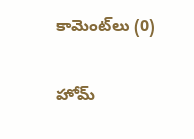కామెంట్‌లు (0)

హోమ్